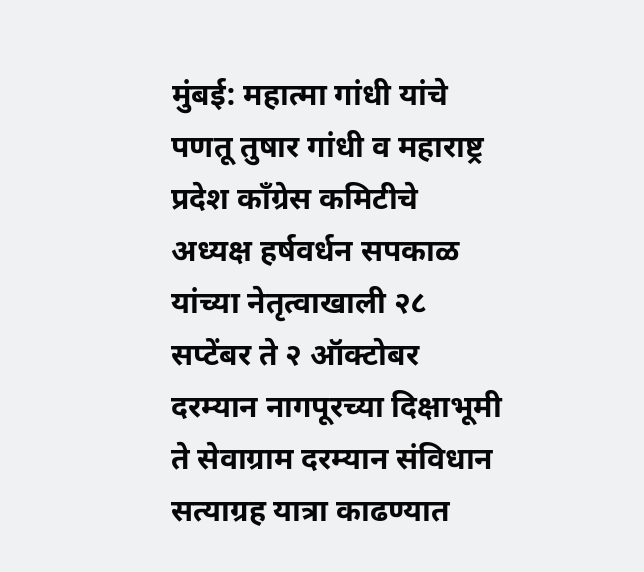मुंबई: महात्मा गांधी यांचे पणतू तुषार गांधी व महाराष्ट्र प्रदेश काँग्रेस कमिटीचे अध्यक्ष हर्षवर्धन सपकाळ यांच्या नेतृत्वाखाली २८ सप्टेंबर ते २ ऑक्टोबर दरम्यान नागपूरच्या दिक्षाभूमी ते सेवाग्राम दरम्यान संविधान सत्याग्रह यात्रा काढण्यात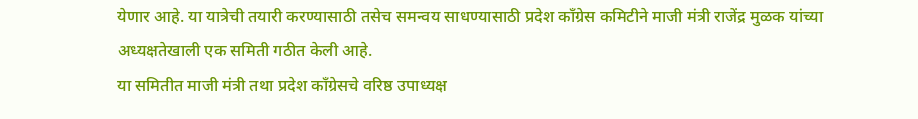येणार आहे. या यात्रेची तयारी करण्यासाठी तसेच समन्वय साधण्यासाठी प्रदेश काँग्रेस कमिटीने माजी मंत्री राजेंद्र मुळक यांच्या अध्यक्षतेखाली एक समिती गठीत केली आहे.
या समितीत माजी मंत्री तथा प्रदेश काँग्रेसचे वरिष्ठ उपाध्यक्ष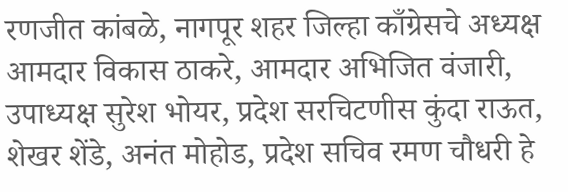रणजीत कांबळे, नागपूर शहर जिल्हा काँग्रेसचे अध्यक्ष आमदार विकास ठाकरे, आमदार अभिजित वंजारी, उपाध्यक्ष सुरेश भोयर, प्रदेश सरचिटणीस कुंदा राऊत, शेखर शेंडे, अनंत मोहोड, प्रदेश सचिव रमण चौधरी हे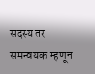सदस्य तर समन्वयक म्हणून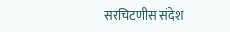सरचिटणीस संदेश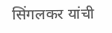सिंगलकर यांची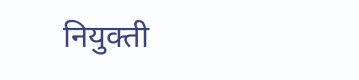नियुक्ती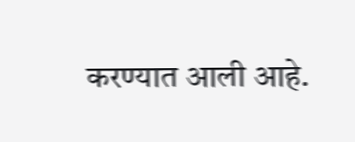करण्यात आली आहे.